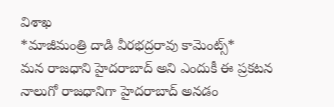విశాఖ
*మాజీమంత్రి దాడి వీరభద్రరావు కామెంట్స్*
మన రాజధాని హైదరాబాద్ అని ఎందుకీ ఈ ప్రకటన
నాలుగో రాజధానిగా హైదరాబాద్ అనడం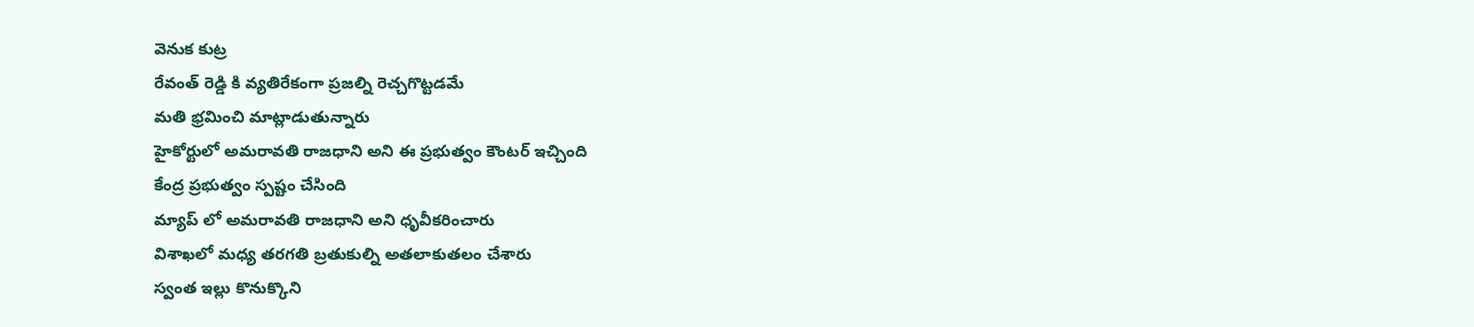వెనుక కుట్ర
రేవంత్ రెడ్డి కి వ్యతిరేకంగా ప్రజల్ని రెచ్చగొట్టడమే
మతి భ్రమించి మాట్లాడుతున్నారు
హైకోర్టులో అమరావతి రాజధాని అని ఈ ప్రభుత్వం కౌంటర్ ఇచ్చింది
కేంద్ర ప్రభుత్వం స్పష్టం చేసింది
మ్యాప్ లో అమరావతి రాజధాని అని ధృవీకరించారు
విశాఖలో మధ్య తరగతి బ్రతుకుల్ని అతలాకుతలం చేశారు
స్వంత ఇల్లు కొనుక్కొని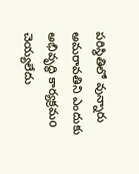పరిస్థితిలో వున్నారు
అమరావతిని ఎందుకు అభివృద్ధి కార్యక్రమo చెయ్యలేదు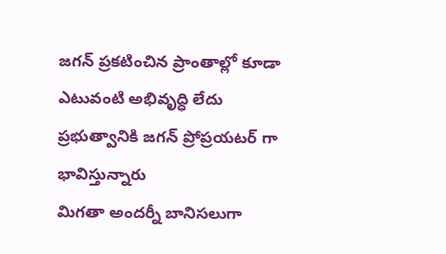జగన్ ప్రకటించిన ప్రాంతాల్లో కూడా ఎటువంటి అభివృద్ధి లేదు
ప్రభుత్వానికి జగన్ ప్రోప్రయటర్ గా భావిస్తున్నారు
మిగతా అందర్నీ బానిసలుగా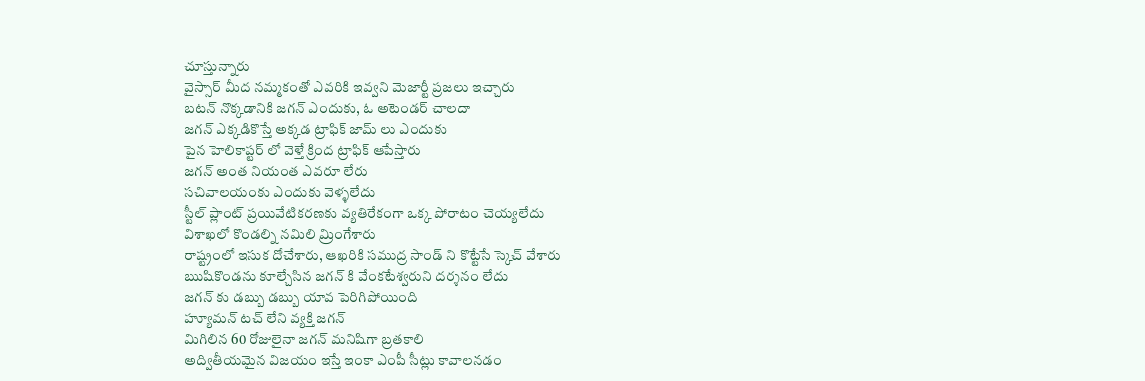చూస్తున్నారు
వైస్సార్ మీద నమ్మకంతో ఎవరికి ఇవ్వని మెజార్టీ ప్రజలు ఇచ్చారు
బటన్ నొక్కడానికి జగన్ ఎందుకు, ఓ అటెండర్ చాలదా
జగన్ ఎక్కడికొస్తే అక్కడ ట్రాఫిక్ జామ్ లు ఎందుకు
పైన హెలికాప్టర్ లో వెళ్తే క్రింద ట్రాఫిక్ ఆపేస్తారు
జగన్ అంత నియంత ఎవరూ లేరు
సచివాలయంకు ఎందుకు వెళ్ళలేదు
స్టీల్ ప్లాంట్ ప్రయివేటికరణకు వ్యతిరేకంగా ఒక్క పోరాటం చెయ్యలేదు
విశాఖలో కొండల్ని నమిలి మ్రింగేశారు
రాష్ట్రంలో ఇసుక దోచేశారు, ఆఖరికి సముద్ర సాండ్ ని కొట్టేసే స్కెచ్ వేశారు
ఋషికొండను కూల్చేసిన జగన్ కి వేంకటేశ్వరుని దర్శనం లేదు
జగన్ కు డబ్బు డబ్బు యావ పెరిగిపోయింది
హ్యూమన్ టచ్ లేని వ్యక్తి జగన్
మిగిలిన 60 రోజులైనా జగన్ మనిషిగా బ్రతకాలి
అద్వితీయమైన విజయం ఇస్తే ఇంకా ఎంపీ సీట్లు కావాలనడం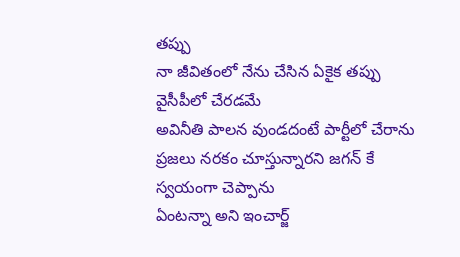తప్పు
నా జీవితంలో నేను చేసిన ఏకైక తప్పు వైసీపీలో చేరడమే
అవినీతి పాలన వుండదంటే పార్టీలో చేరాను
ప్రజలు నరకం చూస్తున్నారని జగన్ కే స్వయంగా చెప్పాను
ఏంటన్నా అని ఇంచార్జ్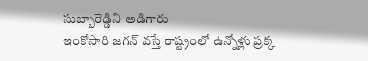సుబ్బారెడ్డిని అడిగారు
ఇంకోసారి జగన్ వస్తే రాష్ట్రంలో ఉన్నోళ్లు ప్రక్క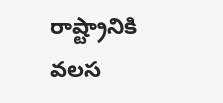రాష్ట్రానికి వలస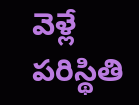వెళ్లే పరిస్థితి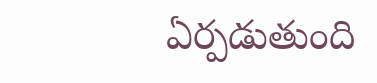ఏర్పడుతుంది